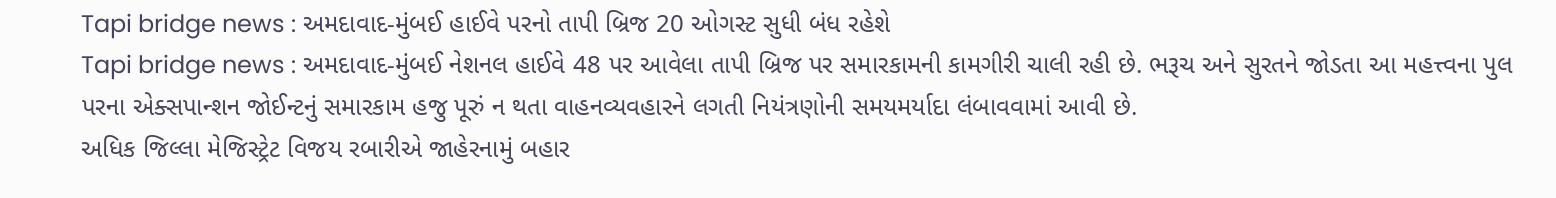Tapi bridge news : અમદાવાદ-મુંબઈ હાઈવે પરનો તાપી બ્રિજ 20 ઓગસ્ટ સુધી બંધ રહેશે
Tapi bridge news : અમદાવાદ-મુંબઈ નેશનલ હાઈવે 48 પર આવેલા તાપી બ્રિજ પર સમારકામની કામગીરી ચાલી રહી છે. ભરૂચ અને સુરતને જોડતા આ મહત્ત્વના પુલ પરના એક્સપાન્શન જોઈન્ટનું સમારકામ હજુ પૂરું ન થતા વાહનવ્યવહારને લગતી નિયંત્રણોની સમયમર્યાદા લંબાવવામાં આવી છે.
અધિક જિલ્લા મેજિસ્ટ્રેટ વિજય રબારીએ જાહેરનામું બહાર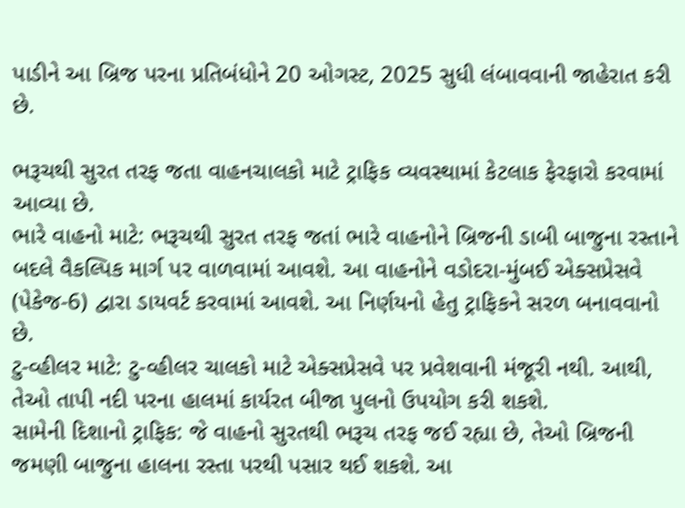પાડીને આ બ્રિજ પરના પ્રતિબંધોને 20 ઓગસ્ટ, 2025 સુધી લંબાવવાની જાહેરાત કરી છે.

ભરૂચથી સુરત તરફ જતા વાહનચાલકો માટે ટ્રાફિક વ્યવસ્થામાં કેટલાક ફેરફારો કરવામાં આવ્યા છે.
ભારે વાહનો માટે: ભરૂચથી સુરત તરફ જતાં ભારે વાહનોને બ્રિજની ડાબી બાજુના રસ્તાને બદલે વૈકલ્પિક માર્ગ પર વાળવામાં આવશે. આ વાહનોને વડોદરા-મુંબઈ એક્સપ્રેસવે (પેકેજ-6) દ્વારા ડાયવર્ટ કરવામાં આવશે. આ નિર્ણયનો હેતુ ટ્રાફિકને સરળ બનાવવાનો છે.
ટુ-વ્હીલર માટે: ટુ-વ્હીલર ચાલકો માટે એક્સપ્રેસવે પર પ્રવેશવાની મંજૂરી નથી. આથી, તેઓ તાપી નદી પરના હાલમાં કાર્યરત બીજા પુલનો ઉપયોગ કરી શકશે.
સામેની દિશાનો ટ્રાફિક: જે વાહનો સુરતથી ભરૂચ તરફ જઈ રહ્યા છે, તેઓ બ્રિજની જમણી બાજુના હાલના રસ્તા પરથી પસાર થઈ શકશે. આ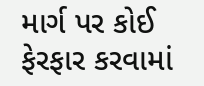માર્ગ પર કોઈ ફેરફાર કરવામાં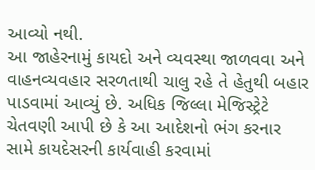આવ્યો નથી.
આ જાહેરનામું કાયદો અને વ્યવસ્થા જાળવવા અને વાહનવ્યવહાર સરળતાથી ચાલુ રહે તે હેતુથી બહાર પાડવામાં આવ્યું છે. અધિક જિલ્લા મેજિસ્ટ્રેટે ચેતવણી આપી છે કે આ આદેશનો ભંગ કરનાર સામે કાયદેસરની કાર્યવાહી કરવામાં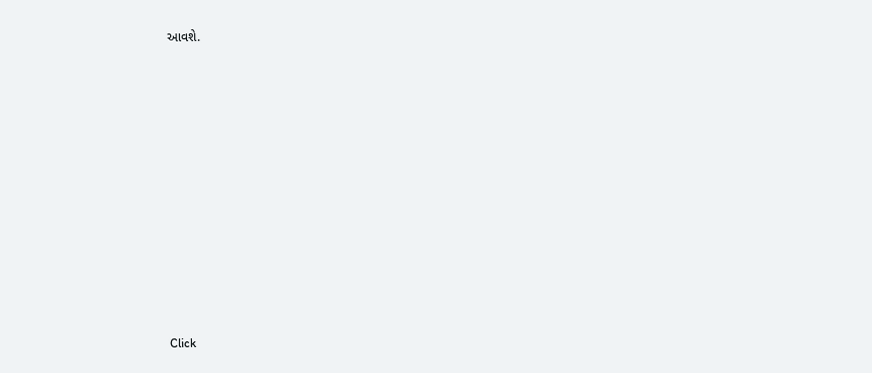આવશે.












Click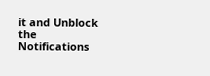it and Unblock the Notifications